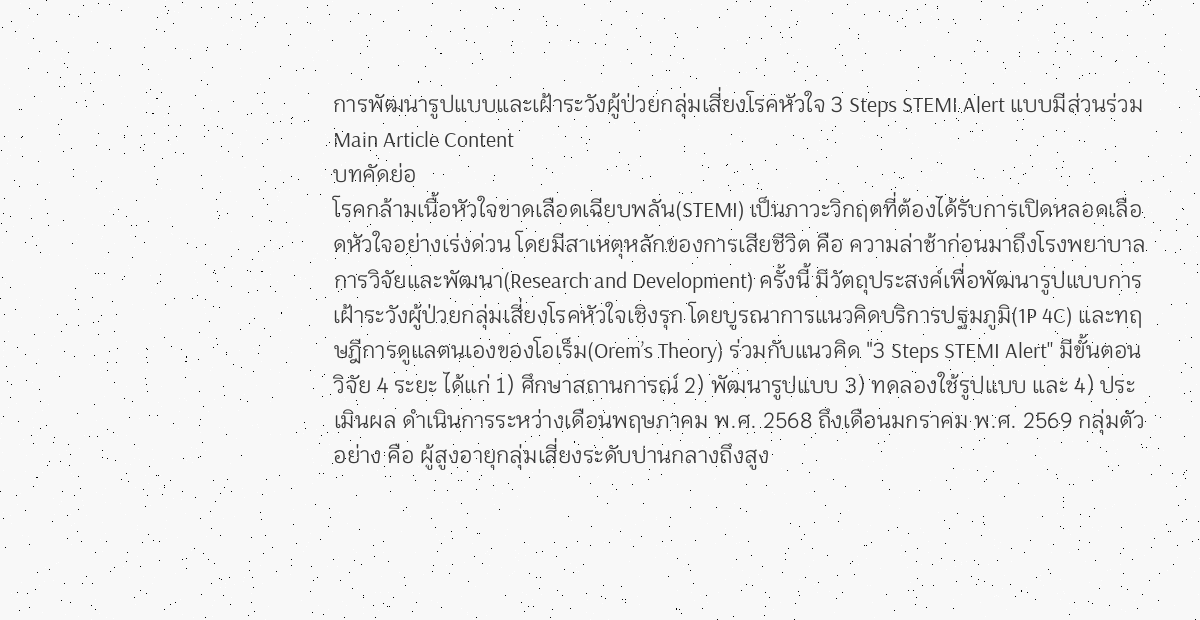การพัฒนารูปแบบและเฝ้าระวังผู้ป่วยกลุ่มเสี่ยงโรคหัวใจ 3 Steps STEMI Alert แบบมีส่วนร่วม
Main Article Content
บทคัดย่อ
โรคกล้ามเนื้อหัวใจขาดเลือดเฉียบพลัน(STEMI) เป็นภาวะวิกฤตที่ต้องได้รับการเปิดหลอดเลือดหัวใจอย่างเร่งด่วน โดยมีสาเหตุหลักของการเสียชีวิต คือ ความล่าช้าก่อนมาถึงโรงพยาบาล การวิจัยและพัฒนา(Research and Development) ครั้งนี้ มีวัตถุประสงค์เพื่อพัฒนารูปแบบการเฝ้าระวังผู้ป่วยกลุ่มเสี่ยงโรคหัวใจเชิงรุก โดยบูรณาการแนวคิดบริการปฐมภูมิ(1P 4C) และทฤษฎีการดูแลตนเองของโอเร็ม(Orem’s Theory) ร่วมกับแนวคิด "3 Steps STEMI Alert" มีขั้นตอนวิจัย 4 ระยะ ได้แก่ 1) ศึกษาสถานการณ์ 2) พัฒนารูปแบบ 3) ทดลองใช้รูปแบบ และ 4) ประเมินผล ดำเนินการระหว่างเดือนพฤษภาคม พ.ศ. 2568 ถึงเดือนมกราคม พ.ศ. 2569 กลุ่มตัวอย่าง คือ ผู้สูงอายุกลุ่มเสี่ยงระดับปานกลางถึงสูง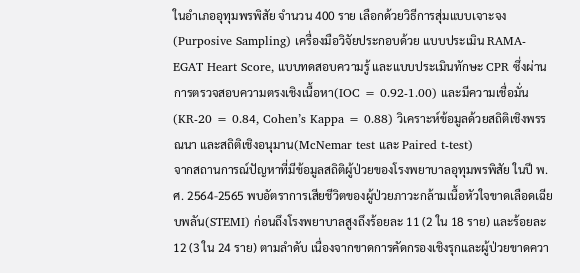ในอำเภออุทุมพรพิสัย จำนวน 400 ราย เลือกด้วยวิธีการสุ่มแบบเจาะจง(Purposive Sampling) เครื่องมือวิจัยประกอบด้วย แบบประเมิน RAMA-EGAT Heart Score, แบบทดสอบความรู้ และแบบประเมินทักษะ CPR ซึ่งผ่านการตรวจสอบความตรงเชิงเนื้อหา(IOC = 0.92-1.00) และมีความเชื่อมั่น(KR-20 = 0.84, Cohen’s Kappa = 0.88) วิเคราะห์ข้อมูลด้วยสถิติเชิงพรรณนา และสถิติเชิงอนุมาน(McNemar test และ Paired t-test)
จากสถานการณ์ปัญหาที่มีข้อมูลสถิติผู้ป่วยของโรงพยาบาลอุทุมพรพิสัย ในปี พ.ศ. 2564-2565 พบอัตราการเสียชีวิตของผู้ป่วยภาวะกล้ามเนื้อหัวใจขาดเลือดเฉียบพลัน(STEMI) ก่อนถึงโรงพยาบาลสูงถึงร้อยละ 11 (2 ใน 18 ราย) และร้อยละ 12 (3 ใน 24 ราย) ตามลำดับ เนื่องจากขาดการคัดกรองเชิงรุกและผู้ป่วยขาดควา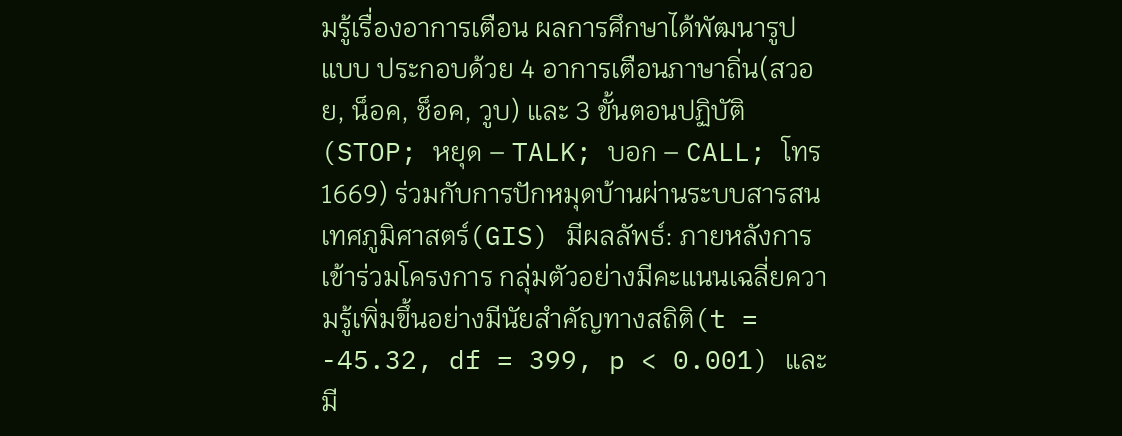มรู้เรื่องอาการเตือน ผลการศึกษาได้พัฒนารูปแบบ ประกอบด้วย 4 อาการเตือนภาษาถิ่น(สวอย, น็อค, ช็อค, วูบ) และ 3 ขั้นตอนปฏิบัติ(STOP; หยุด – TALK; บอก – CALL; โทร 1669) ร่วมกับการปักหมุดบ้านผ่านระบบสารสนเทศภูมิศาสตร์(GIS) มีผลลัพธ์: ภายหลังการเข้าร่วมโครงการ กลุ่มตัวอย่างมีคะแนนเฉลี่ยความรู้เพิ่มขึ้นอย่างมีนัยสำคัญทางสถิติ(t = -45.32, df = 399, p < 0.001) และมี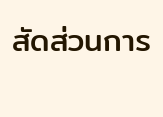สัดส่วนการ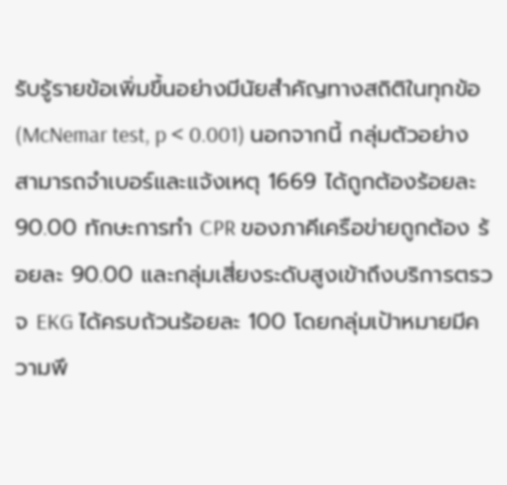รับรู้รายข้อเพิ่มขึ้นอย่างมีนัยสำคัญทางสถิติในทุกข้อ(McNemar test, p < 0.001) นอกจากนี้ กลุ่มตัวอย่างสามารถจำเบอร์และแจ้งเหตุ 1669 ได้ถูกต้องร้อยละ 90.00 ทักษะการทำ CPR ของภาคีเครือข่ายถูกต้อง ร้อยละ 90.00 และกลุ่มเสี่ยงระดับสูงเข้าถึงบริการตรวจ EKG ได้ครบถ้วนร้อยละ 100 โดยกลุ่มเป้าหมายมีความพึ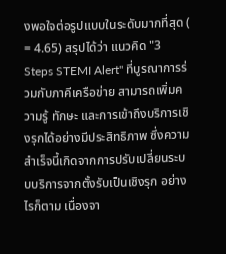งพอใจต่อรูปแบบในระดับมากที่สุด ( = 4.65) สรุปได้ว่า แนวคิด "3 Steps STEMI Alert" ที่บูรณาการร่วมกับภาคีเครือข่าย สามารถเพิ่มความรู้ ทักษะ และการเข้าถึงบริการเชิงรุกได้อย่างมีประสิทธิภาพ ซึ่งความสำเร็จนี้เกิดจากการปรับเปลี่ยนระบบบริการจากตั้งรับเป็นเชิงรุก อย่างไรก็ตาม เนื่องจา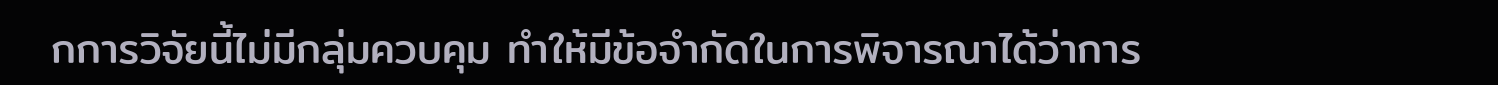กการวิจัยนี้ไม่มีกลุ่มควบคุม ทำให้มีข้อจำกัดในการพิจารณาได้ว่าการ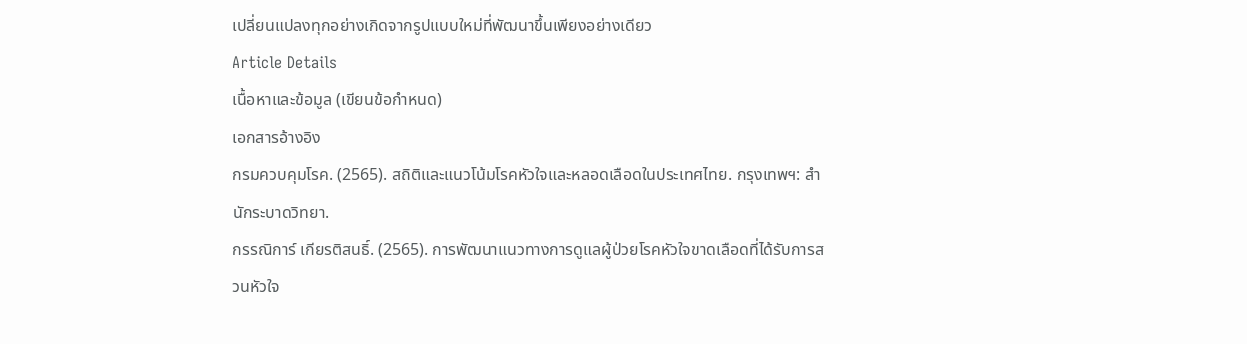เปลี่ยนแปลงทุกอย่างเกิดจากรูปแบบใหม่ที่พัฒนาขึ้นเพียงอย่างเดียว
Article Details
เนื้อหาและข้อมูล (เขียนข้อกำหนด)
เอกสารอ้างอิง
กรมควบคุมโรค. (2565). สถิติและแนวโน้มโรคหัวใจและหลอดเลือดในประเทศไทย. กรุงเทพฯ: สำนักระบาดวิทยา.
กรรณิการ์ เกียรติสนธิ์. (2565). การพัฒนาแนวทางการดูแลผู้ป่วยโรคหัวใจขาดเลือดที่ได้รับการสวนหัวใจ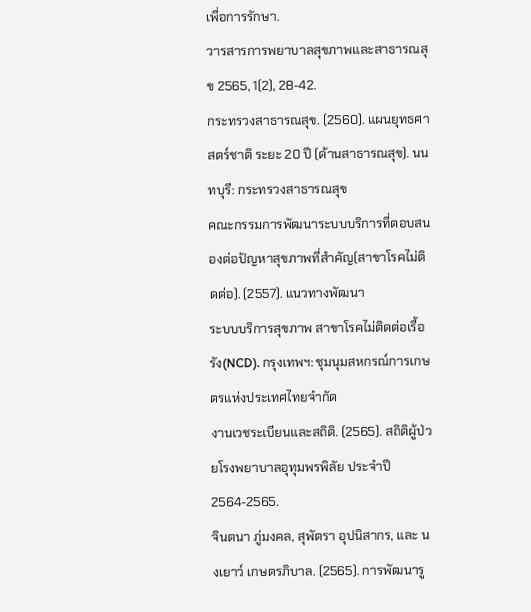เพื่อการรักษา.
วารสารการพยาบาลสุขภาพและสาธารณสุข 2565, 1(2), 28-42.
กระทรวงสาธารณสุข. (2560). แผนยุทธศาสตร์ชาติ ระยะ 20 ปี (ด้านสาธารณสุข). นนทบุรี: กระทรวงสาธารณสุข
คณะกรรมการพัฒนาระบบบริการที่ตอบสนองต่อปัญหาสุขภาพที่สำคัญ(สาขาโรคไม่ติดต่อ). (2557). แนวทางพัฒนา
ระบบบริการสุขภาพ สาขาโรคไม่ติดต่อเรื้อรัง(NCD). กรุงเทพฯ: ชุมนุมสหกรณ์การเกษตรแห่งประเทศไทยจำกัด
งานเวชระเบียนและสถิติ. (2565). สถิติผู้ป่วยโรงพยาบาลอุทุมพรพิลัย ประจำปี 2564-2565.
จินตนา ภู่มงคล, สุพัตรา อุปนิสากร, และ นงเยาว์ เกษตรภิบาล. (2565). การพัฒนารู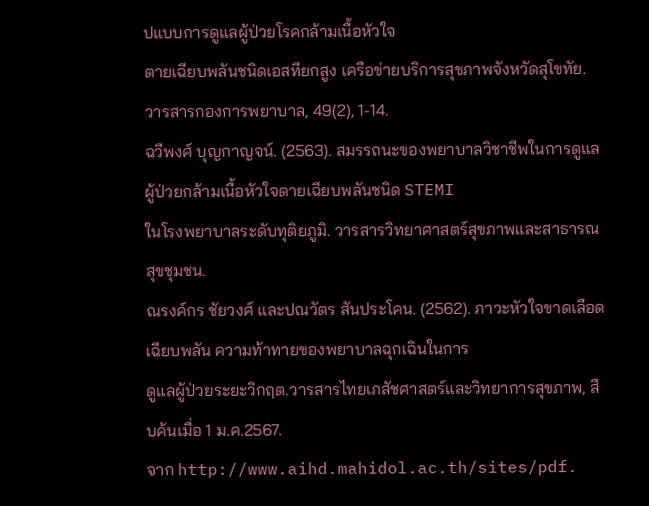ปแบบการดูแลผู้ป่วยโรคกล้ามเนื้อหัวใจ
ตายเฉียบพลันชนิดเอสทียกสูง เครือข่ายบริการสุขภาพจังหวัดสุโขทัย. วารสารกองการพยาบาล, 49(2), 1-14.
ฉวีพงศ์ บุญกาญจน์. (2563). สมรรถนะของพยาบาลวิชาชีพในการดูแลผู้ป่วยกล้ามเนื้อหัวใจตายเฉียบพลันชนิด STEMI
ในโรงพยาบาลระดับทุติยภูมิ. วารสารวิทยาศาสตร์สุขภาพและสาธารณสุขชุมชน.
ณรงค์กร ชัยวงศ์ และปณวัตร สันประโคน. (2562). ภาวะหัวใจขาดเลือดเฉียบพลัน ความท้าทายของพยาบาลฉุกเฉินในการ
ดูแลผู้ป่วยระยะวิกฤต.วารสารไทยเภสัชศาสตร์และวิทยาการสุขภาพ, สืบค้นเมื่อ 1 ม.ค.2567.
จาก http://www.aihd.mahidol.ac.th/sites/pdf.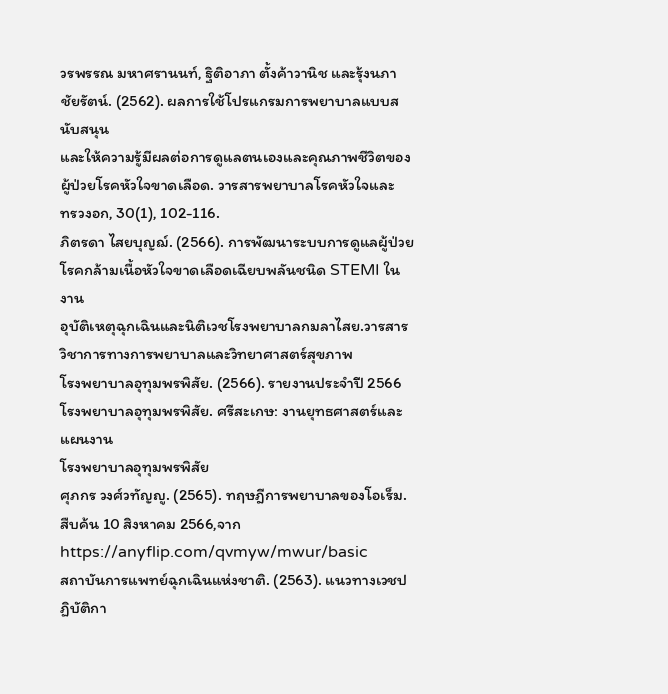วรพรรณ มหาศรานนท์, ฐิติอาภา ตั้งค้าวานิช และรุ้งนภา ชัยรัตน์. (2562). ผลการใช้โปรแกรมการพยาบาลแบบสนับสนุน
และให้ความรู้มีผลต่อการดูแลตนเองและคุณภาพชีวิตของผู้ป่วยโรคหัวใจขาดเลือด. วารสารพยาบาลโรคหัวใจและ
ทรวงอก, 30(1), 102-116.
ภิตรดา ไสยบุญฌ์. (2566). การพัฒนาระบบการดูแลผู้ป่วยโรคกล้ามเนื้อหัวใจขาดเลือดเฉียบพลันชนิด STEMI ในงาน
อุบัติเหตุฉุกเฉินและนิติเวชโรงพยาบาลกมลาไสย.วารสารวิชาการทางการพยาบาลและวิทยาศาสตร์สุขภาพ
โรงพยาบาลอุทุมพรพิสัย. (2566). รายงานประจำปี 2566 โรงพยาบาลอุทุมพรพิสัย. ศรีสะเกษ: งานยุทธศาสตร์และแผนงาน
โรงพยาบาลอุทุมพรพิสัย
ศุภกร วงศ์วทัญญู. (2565). ทฤษฎีการพยาบาลของโอเร็ม. สืบค้น 10 สิงหาคม 2566,จาก
https://anyflip.com/qvmyw/mwur/basic
สถาบันการแพทย์ฉุกเฉินแห่งชาติ. (2563). แนวทางเวชปฏิบัติกา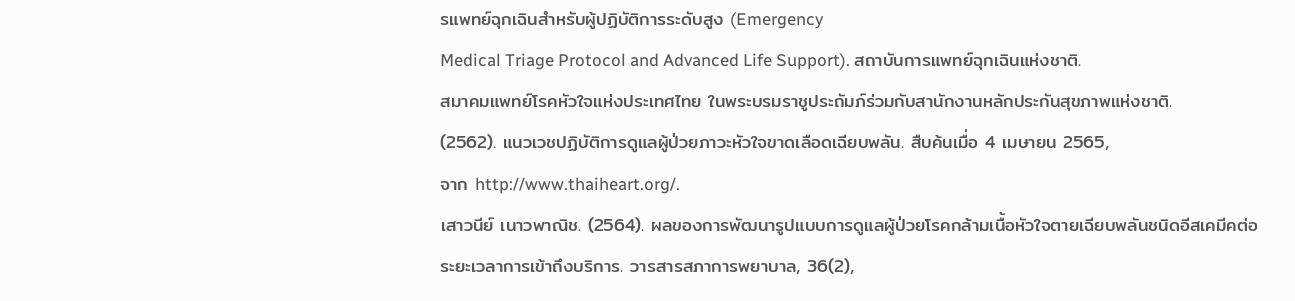รแพทย์ฉุกเฉินสำหรับผู้ปฏิบัติการระดับสูง (Emergency
Medical Triage Protocol and Advanced Life Support). สถาบันการแพทย์ฉุกเฉินแห่งชาติ.
สมาคมแพทย์โรคหัวใจแห่งประเทศไทย ในพระบรมราชูประถัมภ์ร่วมกับสานักงานหลักประกันสุขภาพแห่งชาติ.
(2562). แนวเวชปฏิบัติการดูแลผู้ป่วยภาวะหัวใจขาดเลือดเฉียบพลัน. สืบค้นเมื่อ 4 เมษายน 2565,
จาก http://www.thaiheart.org/.
เสาวนีย์ เนาวพาณิช. (2564). ผลของการพัฒนารูปแบบการดูแลผู้ป่วยโรคกล้ามเนื้อหัวใจตายเฉียบพลันชนิดอีสเคมีคต่อ
ระยะเวลาการเข้าถึงบริการ. วารสารสภาการพยาบาล, 36(2),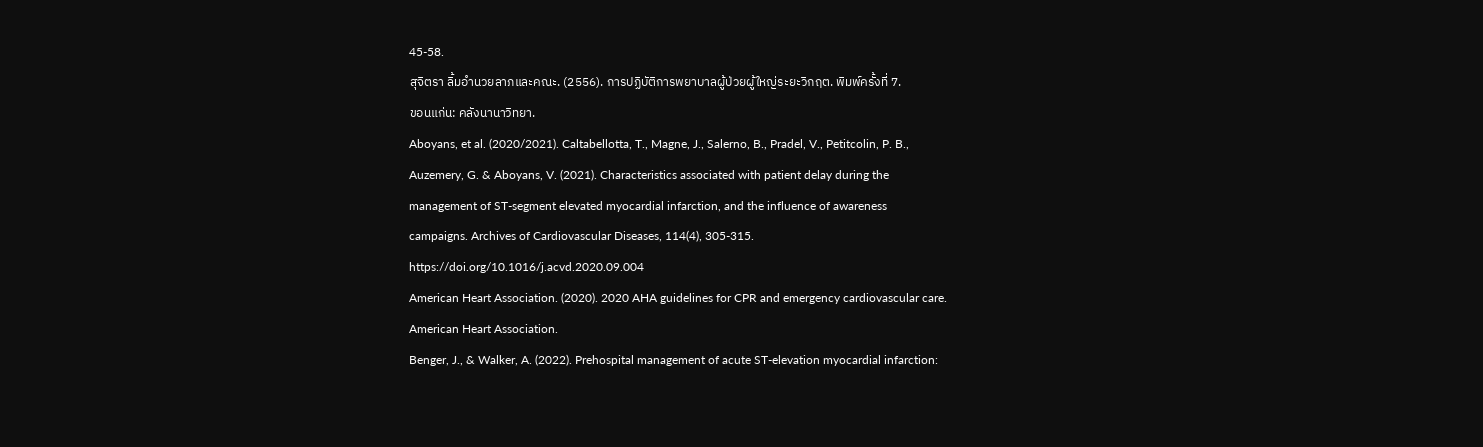45-58.
สุจิตรา ลิ้มอำนวยลาภและคณะ. (2556). การปฏิบัติการพยาบาลผู้ป่วยผู้ใหญ่ระยะวิกฤต. พิมพ์ครั้งที่ 7.
ขอนแก่น: คลังนานาวิทยา.
Aboyans, et al. (2020/2021). Caltabellotta, T., Magne, J., Salerno, B., Pradel, V., Petitcolin, P. B.,
Auzemery, G. & Aboyans, V. (2021). Characteristics associated with patient delay during the
management of ST-segment elevated myocardial infarction, and the influence of awareness
campaigns. Archives of Cardiovascular Diseases, 114(4), 305-315.
https://doi.org/10.1016/j.acvd.2020.09.004
American Heart Association. (2020). 2020 AHA guidelines for CPR and emergency cardiovascular care.
American Heart Association.
Benger, J., & Walker, A. (2022). Prehospital management of acute ST-elevation myocardial infarction: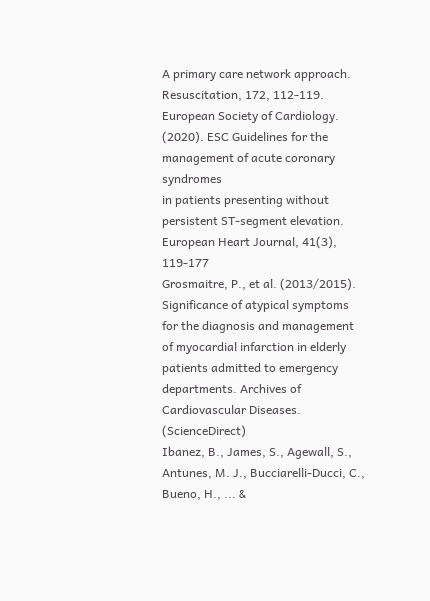A primary care network approach. Resuscitation, 172, 112-119.
European Society of Cardiology. (2020). ESC Guidelines for the management of acute coronary syndromes
in patients presenting without persistent ST-segment elevation.
European Heart Journal, 41(3), 119-177
Grosmaitre, P., et al. (2013/2015). Significance of atypical symptoms for the diagnosis and management
of myocardial infarction in elderly patients admitted to emergency departments. Archives of
Cardiovascular Diseases. (ScienceDirect)
Ibanez, B., James, S., Agewall, S., Antunes, M. J., Bucciarelli-Ducci, C., Bueno, H., ... &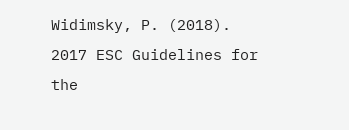Widimsky, P. (2018). 2017 ESC Guidelines for the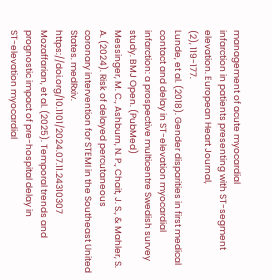management of acute myocardial
infarction in patients presenting with ST-segment elevation. European Heart Journal,
(2), 119-177.
Lunde, et al. (2018). Gender disparities in first medical contact and delay in ST-elevation myocardial
infarction: a prospective multicentre Swedish survey study. BMJ Open. (PubMed)
Messinger, M. C., Ashburn, N. P., Chait, J. S., & Mahler, S. A. (2024). Risk of delayed percutaneous
coronary intervention for STEMI in the Southeast United States. medRxiv. https://doi.org/10.1101/2024.07.11.24310307
Mozaffarian, et al. (2025). Temporal trends and prognostic impact of pre-hospital delay in
ST-elevation myocardial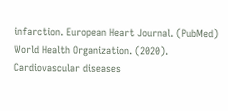infarction. European Heart Journal. (PubMed)
World Health Organization. (2020). Cardiovascular diseases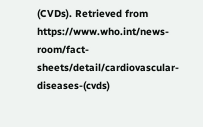(CVDs). Retrieved from
https://www.who.int/news-room/fact-sheets/detail/cardiovascular-diseases-(cvds)